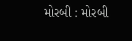મોરબી : મોરબી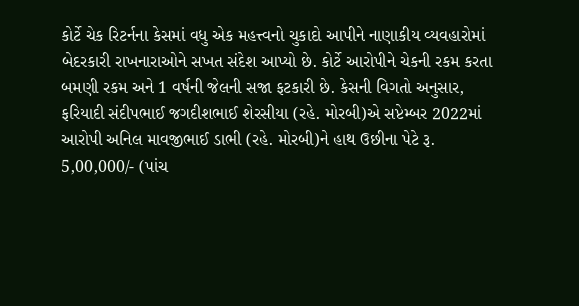કોર્ટે ચેક રિટર્નના કેસમાં વધુ એક મહત્ત્વનો ચુકાદો આપીને નાણાકીય વ્યવહારોમાં બેદરકારી રાખનારાઓને સખત સંદેશ આપ્યો છે. કોર્ટે આરોપીને ચેકની રકમ કરતા બમણી રકમ અને 1 વર્ષની જેલની સજા ફટકારી છે. કેસની વિગતો અનુસાર, ફરિયાદી સંદીપભાઈ જગદીશભાઈ શેરસીયા (રહે. મોરબી)એ સપ્ટેમ્બર 2022માં આરોપી અનિલ માવજીભાઈ ડાભી (રહે. મોરબી)ને હાથ ઉછીના પેટે રૂ. 5,00,000/- (પાંચ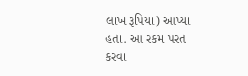લાખ રૂપિયા) આપ્યા હતા. આ રકમ પરત કરવા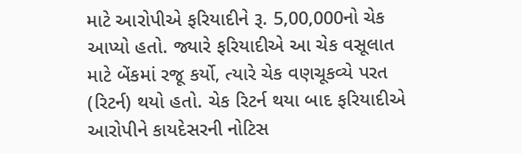માટે આરોપીએ ફરિયાદીને રૂ. 5,00,000નો ચેક આપ્યો હતો. જ્યારે ફરિયાદીએ આ ચેક વસૂલાત માટે બેંકમાં રજૂ કર્યો, ત્યારે ચેક વણચૂકવ્યે પરત (રિટર્ન) થયો હતો. ચેક રિટર્ન થયા બાદ ફરિયાદીએ આરોપીને કાયદેસરની નોટિસ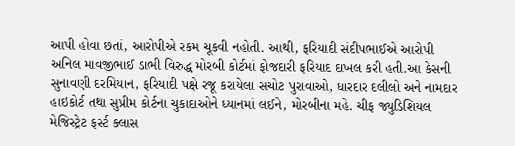આપી હોવા છતાં, આરોપીએ રકમ ચૂકવી નહોતી. આથી, ફરિયાદી સંદીપભાઈએ આરોપી અનિલ માવજીભાઈ ડાભી વિરુદ્ધ મોરબી કોર્ટમાં ફોજદારી ફરિયાદ દાખલ કરી હતી.આ કેસની સુનાવણી દરમિયાન, ફરિયાદી પક્ષે રજૂ કરાયેલા સચોટ પુરાવાઓ, ધારદાર દલીલો અને નામદાર હાઇકોર્ટ તથા સુપ્રીમ કોર્ટના ચુકાદાઓને ધ્યાનમાં લઈને, મોરબીના મહે. ચીફ જ્યુડિશિયલ મેજિસ્ટ્રેટ ફર્સ્ટ ક્લાસ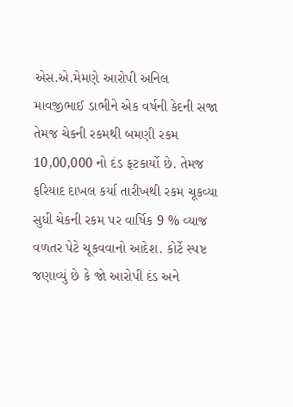એસ.એ.મેમણે આરોપી અનિલ માવજીભાઈ ડાભીને એક વર્ષની કેદની સજા તેમજ ચેકની રકમથી બમણી રકમ 10,00,000 નો દંડ ફટકાર્યો છે. તેમજ ફરિયાદ દાખલ કર્યા તારીખથી રકમ ચૂકવ્યા સુધી ચેકની રકમ પર વાર્ષિક 9 % વ્યાજ વળતર પેટે ચૂકવવાનો આદેશ. કોર્ટે સ્પષ્ટ જણાવ્યું છે કે જો આરોપી દંડ અને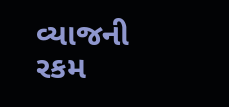વ્યાજની રકમ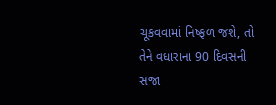ચૂકવવામાં નિષ્ફળ જશે, તો તેને વધારાના 90 દિવસની સજા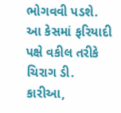ભોગવવી પડશે. આ કેસમાં ફરિયાદી પક્ષે વકીલ તરીકે ચિરાગ ડી. કારીઆ,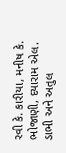રવી કે. કારીયા, મનીષ કે. ભોજાણી, દયારામ એલ. ડાભી અને અતુલ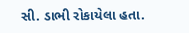સી. ડાભી રોકાયેલા હતા.